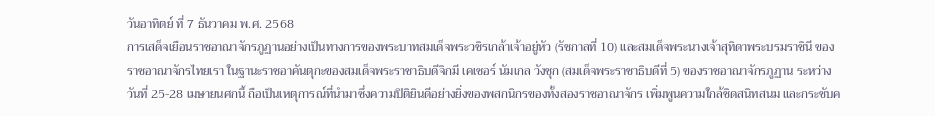วันอาทิตย์ ที่ 7 ธันวาคม พ.ศ. 2568
การเสด็จเยือนราชอาณาจักรภูฏานอย่างเป็นทางการของพระบาทสมเด็จพระวชิรเกล้าเจ้าอยู่หัว (รัชกาลที่ 10) และสมเด็จพระนางเจ้าสุทิดาพระบรมราชินี ของราชอาณาจักรไทยเรา ในฐานะราชอาคันตุกะของสมเด็จพระราชาธิบดีจิกมี เคเซอร์ นัมเกล วังชุก (สมเด็จพระราชาธิบดีที่ 5) ของราชอาณาจักรภูฏาน ระหว่างวันที่ 25-28 เมษายนศกนี้ ถือเป็นเหตุการณ์ที่นำมาซึ่งความปิติยินดีอย่างยิ่งของพสกนิกรของทั้งสองราชอาณาจักร เพิ่มพูนความใกล้ชิดสนิทสนม และกระชับค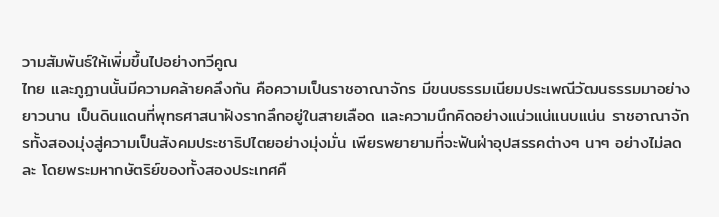วามสัมพันธ์ให้เพิ่มขึ้นไปอย่างทวีคูณ
ไทย และภูฏานนั้นมีความคล้ายคลึงกัน คือความเป็นราชอาณาจักร มีขนบธรรมเนียมประเพณีวัฒนธรรมมาอย่างยาวนาน เป็นดินแดนที่พุทธศาสนาฝังรากลึกอยู่ในสายเลือด และความนึกคิดอย่างแน่วแน่แนบแน่น ราชอาณาจักรทั้งสองมุ่งสู่ความเป็นสังคมประชาธิปไตยอย่างมุ่งมั่น เพียรพยายามที่จะฟันฝ่าอุปสรรคต่างๆ นาๆ อย่างไม่ลดละ โดยพระมหากษัตริย์ของทั้งสองประเทศคื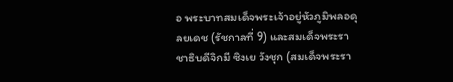อ พระบาทสมเด็จพระเจ้าอยู่หัวภูมิพลอดุลยเดช (รัชกาลที่ 9) และสมเด็จพระราชาธิบดีจิกมี ซิงเย วังชุก (สมเด็จพระรา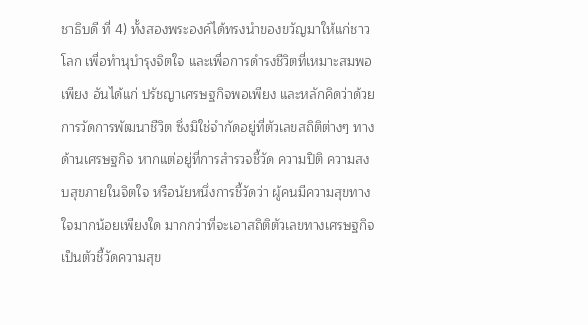ชาธิบดี ที่ 4) ทั้งสองพระองค์ได้ทรงนำของขวัญมาให้แก่ชาวโลก เพื่อทำนุบำรุงจิตใจ และเพื่อการดำรงชีวิตที่เหมาะสมพอเพียง อันได้แก่ ปรัชญาเศรษฐกิจพอเพียง และหลักคิดว่าด้วยการวัดการพัฒนาชีวิต ซึ่งมิใช่จำกัดอยู่ที่ตัวเลขสถิติต่างๆ ทางด้านเศรษฐกิจ หากแต่อยู่ที่การสำรวจชี้วัด ความปิติ ความสงบสุขภายในจิตใจ หรือนัยหนึ่งการชี้วัดว่า ผู้คนมีความสุขทางใจมากน้อยเพียงใด มากกว่าที่จะเอาสถิติตัวเลขทางเศรษฐกิจเป็นตัวชี้วัดความสุข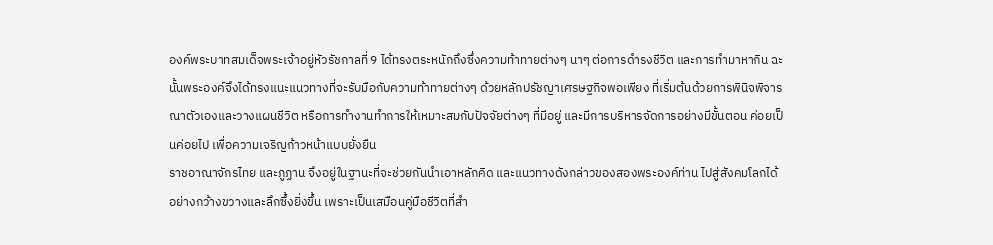องค์พระบาทสมเด็จพระเจ้าอยู่หัวรัชกาลที่ 9 ได้ทรงตระหนักถึงซึ่งความท้าทายต่างๆ นาๆ ต่อการดำรงชีวิต และการทำมาหากิน ฉะนั้นพระองค์จึงได้ทรงแนะแนวทางที่จะรับมือกับความท้าทายต่างๆ ด้วยหลักปรัชญาเศรษฐกิจพอเพียง ที่เริ่มต้นด้วยการพินิจพิจารณาตัวเองและวางแผนชีวิต หรือการทำงานทำการให้เหมาะสมกับปัจจัยต่างๆ ที่มีอยู่ และมีการบริหารจัดการอย่างมีขั้นตอน ค่อยเป็นค่อยไป เพื่อความเจริญก้าวหน้าแบบยั่งยืน
ราชอาณาจักรไทย และภูฏาน จึงอยู่ในฐานะที่จะช่วยกันนำเอาหลักคิด และแนวทางดังกล่าวของสองพระองค์ท่าน ไปสู่สังคมโลกได้อย่างกว้างขวางและลึกซึ้งยิ่งขึ้น เพราะเป็นเสมือนคู่มือชีวิตที่สำ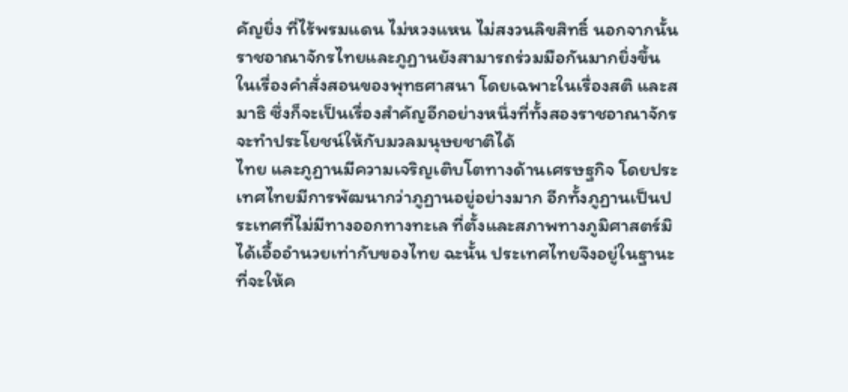คัญยิ่ง ที่ไร้พรมแดน ไม่หวงแหน ไม่สงวนลิขสิทธิ์ นอกจากนั้นราชอาณาจักรไทยและภูฏานยังสามารถร่วมมือกันมากยิ่งขึ้นในเรื่องคำสั่งสอนของพุทธศาสนา โดยเฉพาะในเรื่องสติ และสมาธิ ซึ่งก็จะเป็นเรื่องสำคัญอีกอย่างหนึ่งที่ทั้งสองราชอาณาจักรจะทำประโยชน์ให้กับมวลมนุษยชาติได้
ไทย และภูฏานมีความเจริญเติบโตทางด้านเศรษฐกิจ โดยประเทศไทยมีการพัฒนากว่าภูฏานอยู่อย่างมาก อีกทั้งภูฏานเป็นประเทศที่ไม่มีทางออกทางทะเล ที่ตั้งและสภาพทางภูมิศาสตร์มิได้เอื้ออำนวยเท่ากับของไทย ฉะนั้น ประเทศไทยจึงอยู่ในฐานะที่จะให้ค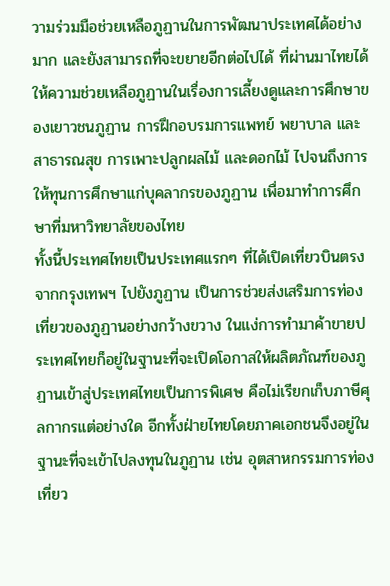วามร่วมมือช่วยเหลือภูฏานในการพัฒนาประเทศได้อย่างมาก และยังสามารถที่จะขยายอีกต่อไปได้ ที่ผ่านมาไทยได้ให้ความช่วยเหลือภูฏานในเรื่องการเลี้ยงดูและการศึกษาของเยาวชนภูฏาน การฝึกอบรมการแพทย์ พยาบาล และสาธารณสุข การเพาะปลูกผลไม้ และดอกไม้ ไปจนถึงการให้ทุนการศึกษาแก่บุคลากรของภูฏาน เพื่อมาทำการศึกษาที่มหาวิทยาลัยของไทย
ทั้งนี้ประเทศไทยเป็นประเทศแรกๆ ที่ได้เปิดเที่ยวบินตรงจากกรุงเทพฯ ไปยังภูฏาน เป็นการช่วยส่งเสริมการท่องเที่ยวของภูฏานอย่างกว้างขวาง ในแง่การทำมาค้าขายประเทศไทยก็อยู่ในฐานะที่จะเปิดโอกาสให้ผลิตภัณฑ์ของภูฏานเข้าสู่ประเทศไทยเป็นการพิเศษ คือไม่เรียกเก็บภาษีศุลกากรแต่อย่างใด อีกทั้งฝ่ายไทยโดยภาคเอกชนจึงอยู่ในฐานะที่จะเข้าไปลงทุนในภูฏาน เช่น อุตสาหกรรมการท่องเที่ยว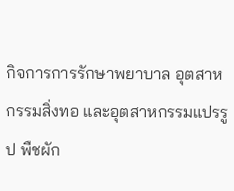กิจการการรักษาพยาบาล อุตสาหกรรมสิ่งทอ และอุตสาหกรรมแปรรูป พืชผัก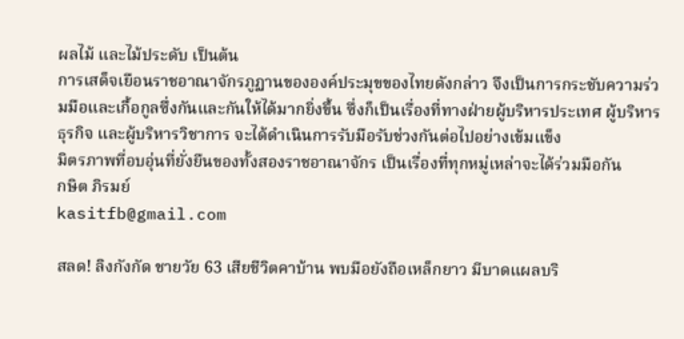ผลไม้ และไม้ประดับ เป็นต้น
การเสด็จเยือนราชอาณาจักรภูฏานขององค์ประมุขของไทยดังกล่าว จึงเป็นการกระชับความร่วมมือและเกื้อกูลซึ่งกันและกันให้ได้มากยิ่งขึ้น ซึ่งก็เป็นเรื่องที่ทางฝ่ายผู้บริหารประเทศ ผู้บริหารธุรกิจ และผู้บริหารวิชาการ จะได้ดำเนินการรับมือรับช่วงกันต่อไปอย่างเข้มแข็ง
มิตรภาพที่อบอุ่นที่ยั่งยืนของทั้งสองราชอาณาจักร เป็นเรื่องที่ทุกหมู่เหล่าจะได้ร่วมมือกัน
กษิต ภิรมย์
kasitfb@gmail.com

สลด! ลิงกังกัด ชายวัย 63 เสียชีวิตคาบ้าน พบมือยังถือเหล็กยาว มีบาดแผลบริ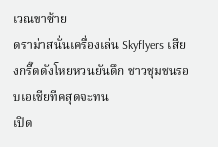เวณขาซ้าย
ดราม่าสนั่นเครื่องเล่น Skyflyers เสียงกรี๊ดดังโหยหวนยันดึก ชาวชุมชนรอบเอเชียทีคสุดจะทน
เปิด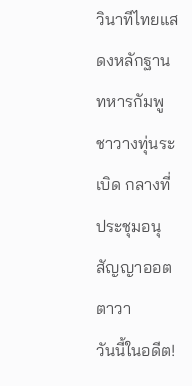วินาทีไทยแสดงหลักฐาน ทหารกัมพูชาวางทุ่นระเบิด กลางที่ประชุมอนุสัญญาออตตาวา
วันนี้ในอดีต!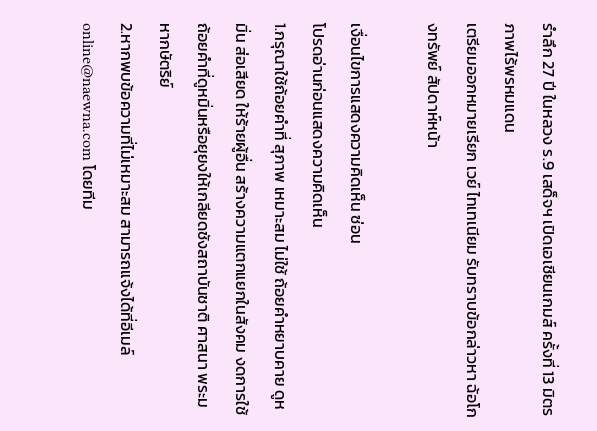รำลึก 27 ปี ในหลวง ร.9 เสด็จฯ เปิดเอเชียนเกมส์ ครั้งที่ 13 มิตรภาพไร้พรหมแดน
เตรียมออกหมายเรียก เวย์ ไทเทเนียม รับทราบข้อกล่าวหา ฉ้อโกงทรัพย์ สัปดาห์หน้า

เงื่อนไขการแสดงความคิดเห็น ซ่อน
โปรดอ่านก่อนแสดงความคิดเห็น
1.กรุณาใช้ถ้อยคำที่ สุภาพ เหมาะสม ไม่ใช้ ถ้อยคำหยาบคาย ดูหมิ่น ส่อเสียด ให้ร้ายผู้อื่น สร้างความแตกแยกในสังคม งดการใช้ถ้อยคำที่ดูหมิ่นหรือยุยงให้เกลียดชังสถาบันชาติ ศาสนา พระมหากษัตริย์
2.หากพบข้อความที่ไม่เหมาะสม สามารถแจ้งได้ที่อีเมล์ online@naewna.com โดยทีม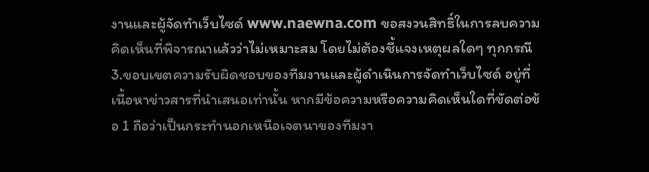งานและผู้จัดทำเว็บไซด์ www.naewna.com ขอสงวนสิทธิ์ในการลบความคิดเห็นที่พิจารณาแล้วว่าไม่เหมาะสม โดยไม่ต้องชี้แจงเหตุผลใดๆ ทุกกรณี
3.ขอบเขตความรับผิดชอบของทีมงานและผู้ดำเนินการจัดทำเว็บไซด์ อยู่ที่เนื้อหาข่าวสารที่นำเสนอเท่านั้น หากมีข้อความหรือความคิดเห็นใดที่ขัดต่อข้อ 1 ถือว่าเป็นกระทำนอกเหนือเจตนาของทีมงา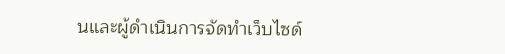นและผู้ดำเนินการจัดทำเว็บไซด์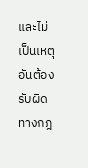และไม่เป็นเหตุอันต้องรับผิดทางกฎ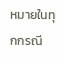หมายในทุกกรณี